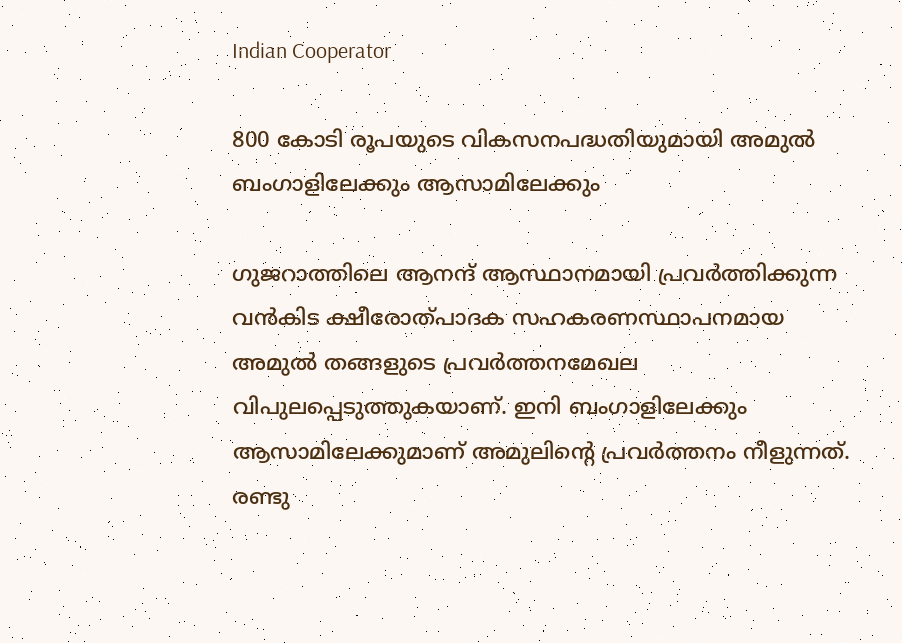Indian Cooperator

800 കോടി രൂപയുടെ വികസനപദ്ധതിയുമായി അമുല്‍ ബംഗാളിലേക്കും ആസാമിലേക്കും

ഗുജറാത്തിലെ ആനന്ദ് ആസ്ഥാനമായി പ്രവര്‍ത്തിക്കുന്ന വന്‍കിട ക്ഷീരോത്പാദക സഹകരണസ്ഥാപനമായ അമുല്‍ തങ്ങളുടെ പ്രവര്‍ത്തനമേഖല വിപുലപ്പെടുത്തുകയാണ്. ഇനി ബംഗാളിലേക്കും ആസാമിലേക്കുമാണ് അമുലിന്റെ പ്രവര്‍ത്തനം നീളുന്നത്. രണ്ടു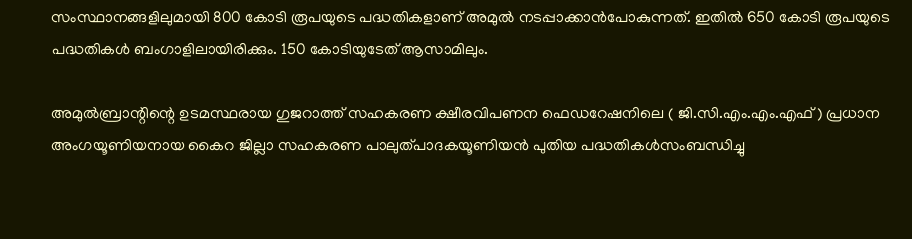സംസ്ഥാനങ്ങളിലുമായി 800 കോടി രൂപയുടെ പദ്ധതികളാണ് അമുല്‍ നടപ്പാക്കാന്‍പോകുന്നത്. ഇതില്‍ 650 കോടി രൂപയുടെ പദ്ധതികള്‍ ബംഗാളിലായിരിക്കും. 150 കോടിയുടേത് ആസാമിലും.

അമുല്‍ബ്രാന്റിന്റെ ഉടമസ്ഥരായ ഗുജറാത്ത് സഹകരണ ക്ഷീരവിപണന ഫെഡറേഷനിലെ ( ജി.സി.എം.എം.എഫ് ) പ്രധാന അംഗയൂണിയനായ കൈറ ജില്ലാ സഹകരണ പാലുത്പാദകയൂണിയന്‍ പുതിയ പദ്ധതികള്‍സംബന്ധിച്ചു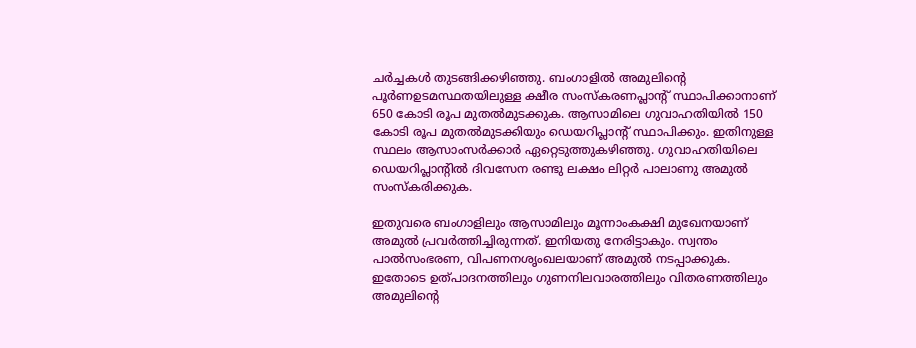ചര്‍ച്ചകള്‍ തുടങ്ങിക്കഴിഞ്ഞു. ബംഗാളില്‍ അമുലിന്റെ പൂര്‍ണഉടമസ്ഥതയിലുള്ള ക്ഷീര സംസ്‌കരണപ്ലാന്റ് സ്ഥാപിക്കാനാണ് 650 കോടി രൂപ മുതല്‍മുടക്കുക. ആസാമിലെ ഗുവാഹതിയില്‍ 150 കോടി രൂപ മുതല്‍മുടക്കിയും ഡെയറിപ്ലാന്റ് സ്ഥാപിക്കും. ഇതിനുള്ള സ്ഥലം ആസാംസര്‍ക്കാര്‍ ഏറ്റെടുത്തുകഴിഞ്ഞു. ഗുവാഹതിയിലെ ഡെയറിപ്ലാന്റില്‍ ദിവസേന രണ്ടു ലക്ഷം ലിറ്റര്‍ പാലാണു അമുല്‍ സംസ്‌കരിക്കുക.

ഇതുവരെ ബംഗാളിലും ആസാമിലും മൂന്നാംകക്ഷി മുഖേനയാണ് അമുല്‍ പ്രവര്‍ത്തിച്ചിരുന്നത്. ഇനിയതു നേരിട്ടാകും. സ്വന്തം പാല്‍സംഭരണ, വിപണനശൃംഖലയാണ് അമുല്‍ നടപ്പാക്കുക. ഇതോടെ ഉത്പാദനത്തിലും ഗുണനിലവാരത്തിലും വിതരണത്തിലും അമുലിന്റെ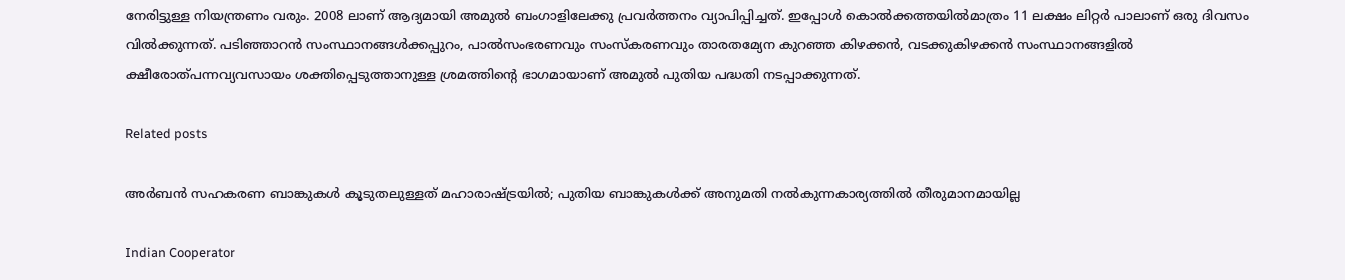നേരിട്ടുള്ള നിയന്ത്രണം വരും. 2008 ലാണ് ആദ്യമായി അമുല്‍ ബംഗാളിലേക്കു പ്രവര്‍ത്തനം വ്യാപിപ്പിച്ചത്. ഇപ്പോള്‍ കൊല്‍ക്കത്തയില്‍മാത്രം 11 ലക്ഷം ലിറ്റര്‍ പാലാണ് ഒരു ദിവസം വില്‍ക്കുന്നത്. പടിഞ്ഞാറന്‍ സംസ്ഥാനങ്ങള്‍ക്കപ്പുറം, പാല്‍സംഭരണവും സംസ്‌കരണവും താരതമ്യേന കുറഞ്ഞ കിഴക്കന്‍, വടക്കുകിഴക്കന്‍ സംസ്ഥാനങ്ങളില്‍ ക്ഷീരോത്പന്നവ്യവസായം ശക്തിപ്പെടുത്താനുള്ള ശ്രമത്തിന്റെ ഭാഗമായാണ് അമുല്‍ പുതിയ പദ്ധതി നടപ്പാക്കുന്നത്.

Related posts

അര്‍ബന്‍ സഹകരണ ബാങ്കുകള്‍ കൂടുതലുള്ളത് മഹാരാഷ്ട്രയില്‍; പുതിയ ബാങ്കുകള്‍ക്ക് അനുമതി നല്‍കുന്നകാര്യത്തില്‍ തീരുമാനമായില്ല

Indian Cooperator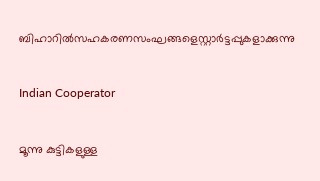ബിഹാറില്‍സഹകരണസംഘങ്ങളെസ്റ്റാര്‍ട്ടപ്പുകളാക്കുന്നു

Indian Cooperator

മൂന്നു കുട്ടികളുള്ള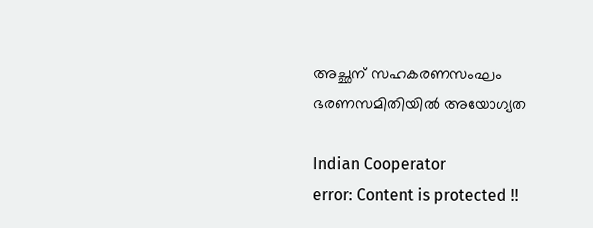അച്ഛന് സഹകരണസംഘം ഭരണസമിതിയില്‍ അയോഗ്യത

Indian Cooperator
error: Content is protected !!